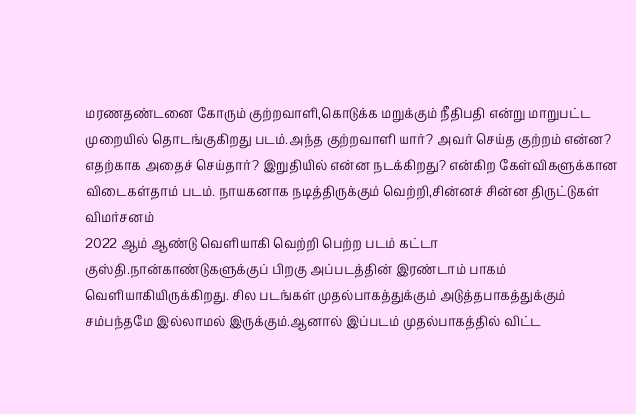மரணதண்டனை கோரும் குற்றவாளி,கொடுக்க மறுக்கும் நீதிபதி என்று மாறுபட்ட முறையில் தொடங்குகிறது படம்.அந்த குற்றவாளி யார்? அவர் செய்த குற்றம் என்ன? எதற்காக அதைச் செய்தார்? இறுதியில் என்ன நடக்கிறது? என்கிற கேள்விகளுக்கான விடைகள்தாம் படம். நாயகனாக நடித்திருக்கும் வெற்றி,சின்னச் சின்ன திருட்டுகள்
விமர்சனம்
2022 ஆம் ஆண்டு வெளியாகி வெற்றி பெற்ற படம் கட்டா குஸ்தி.நான்காண்டுகளுக்குப் பிறகு அப்படத்தின் இரண்டாம் பாகம் வெளியாகியிருக்கிறது. சில படங்கள் முதல்பாகத்துக்கும் அடுத்தபாகத்துக்கும் சம்பந்தமே இல்லாமல் இருக்கும்.ஆனால் இப்படம் முதல்பாகத்தில் விட்ட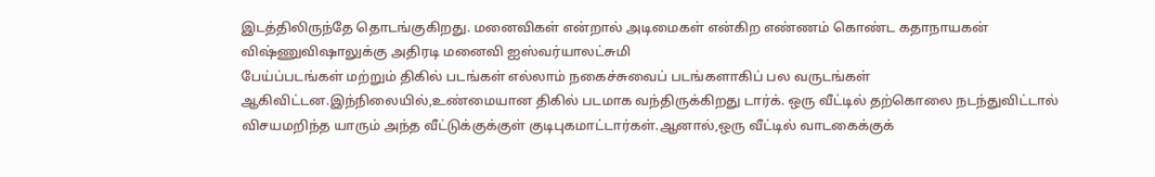இடத்திலிருந்தே தொடங்குகிறது. மனைவிகள் என்றால் அடிமைகள் என்கிற எண்ணம் கொண்ட கதாநாயகன் விஷ்ணுவிஷாலுக்கு அதிரடி மனைவி ஐஸ்வர்யாலட்சுமி
பேய்ப்படங்கள் மற்றும் திகில் படங்கள் எல்லாம் நகைச்சுவைப் படங்களாகிப் பல வருடங்கள் ஆகிவிட்டன.இந்நிலையில்,உண்மையான திகில் படமாக வந்திருக்கிறது டார்க். ஒரு வீட்டில் தற்கொலை நடந்துவிட்டால் விசயமறிந்த யாரும் அந்த வீட்டுக்குக்குள் குடிபுகமாட்டார்கள்.ஆனால்,ஒரு வீட்டில் வாடகைக்குக்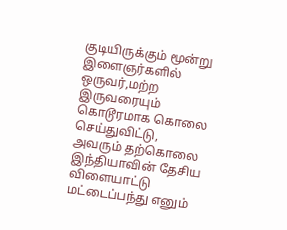குடியிருக்கும் மூன்று இளைஞர்களில் ஒருவர்,மற்ற இருவரையும் கொடூரமாக கொலை செய்துவிட்டு, அவரும் தற்கொலை
இந்தியாவின் தேசிய விளையாட்டு மட்டைப்பந்து எனும்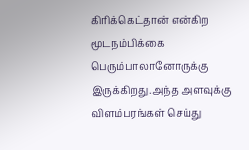கிரிக்கெட்தான் என்கிற மூடநம்பிக்கை பெரும்பாலானோருக்கு இருக்கிறது.அந்த அளவுக்கு விளம்பரங்கள் செய்து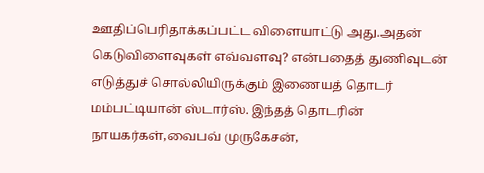ஊதிப்பெரிதாக்கப்பட்ட விளையாட்டு அது.அதன் கெடுவிளைவுகள் எவ்வளவு? என்பதைத் துணிவுடன் எடுத்துச் சொல்லியிருக்கும் இணையத் தொடர் மம்பட்டியான் ஸ்டார்ஸ். இந்தத் தொடரின் நாயகர்கள்,வைபவ் முருகேசன்,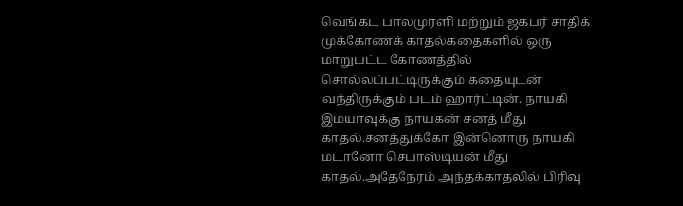வெங்கட பாலமுரளி மற்றும் ஜகபர் சாதிக்
முக்கோணக் காதல்கதைகளில் ஒரு மாறுபட்ட கோணத்தில் சொல்லப்பட்டிருக்கும் கதையுடன் வந்திருக்கும் படம் ஹார்ட்டின். நாயகி இமயாவுக்கு நாயகன் சனத் மீது காதல்.சனத்துக்கோ இன்னொரு நாயகி மடானோ செபாஸ்டியன் மீது காதல்.அதேநேரம் அந்தக்காதலில் பிரிவு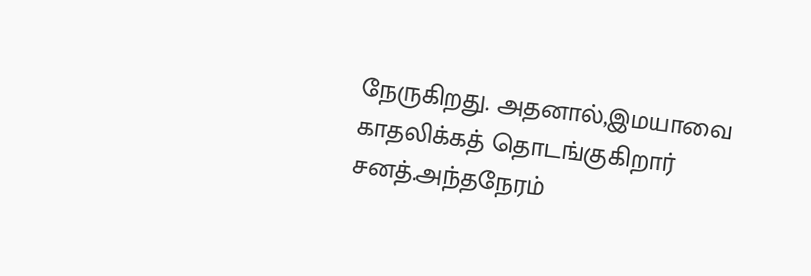நேருகிறது. அதனால்,இமயாவை காதலிக்கத் தொடங்குகிறார் சனத்.அந்தநேரம்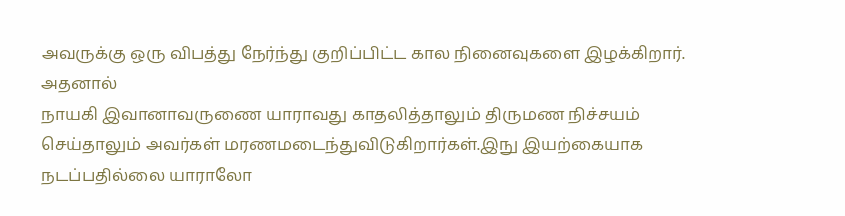அவருக்கு ஒரு விபத்து நேர்ந்து குறிப்பிட்ட கால நினைவுகளை இழக்கிறார். அதனால்
நாயகி இவானாவருணை யாராவது காதலித்தாலும் திருமண நிச்சயம் செய்தாலும் அவர்கள் மரணமடைந்துவிடுகிறார்கள்.இநு இயற்கையாக நடப்பதில்லை யாராலோ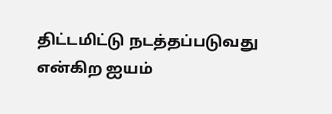திட்டமிட்டு நடத்தப்படுவது என்கிற ஐயம்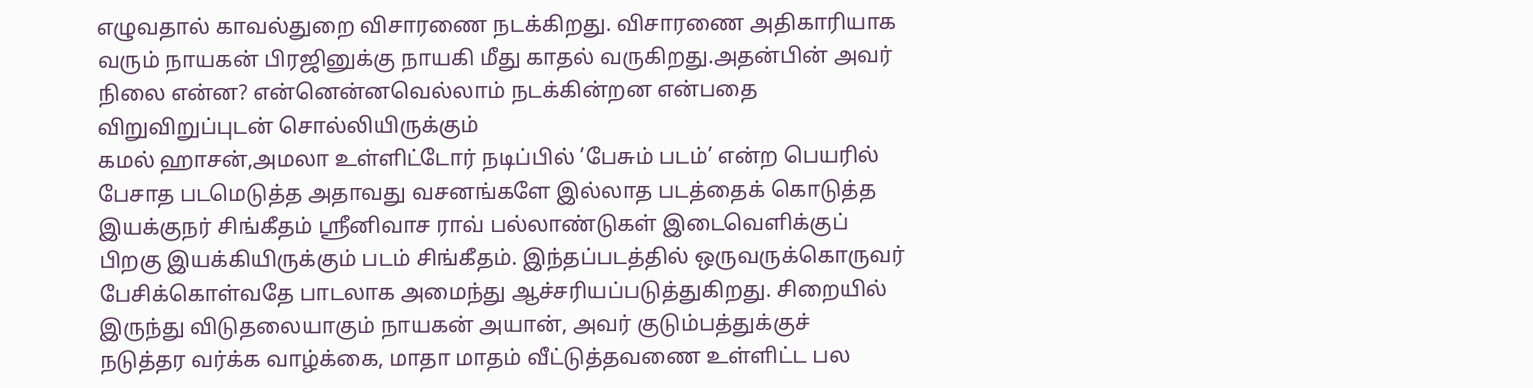எழுவதால் காவல்துறை விசாரணை நடக்கிறது. விசாரணை அதிகாரியாக வரும் நாயகன் பிரஜினுக்கு நாயகி மீது காதல் வருகிறது.அதன்பின் அவர் நிலை என்ன? என்னென்னவெல்லாம் நடக்கின்றன என்பதை விறுவிறுப்புடன் சொல்லியிருக்கும்
கமல் ஹாசன்,அமலா உள்ளிட்டோர் நடிப்பில் ’பேசும் படம்’ என்ற பெயரில் பேசாத படமெடுத்த அதாவது வசனங்களே இல்லாத படத்தைக் கொடுத்த இயக்குநர் சிங்கீதம் ஸ்ரீனிவாச ராவ் பல்லாண்டுகள் இடைவெளிக்குப் பிறகு இயக்கியிருக்கும் படம் சிங்கீதம். இந்தப்படத்தில் ஒருவருக்கொருவர் பேசிக்கொள்வதே பாடலாக அமைந்து ஆச்சரியப்படுத்துகிறது. சிறையில் இருந்து விடுதலையாகும் நாயகன் அயான், அவர் குடும்பத்துக்குச்
நடுத்தர வர்க்க வாழ்க்கை, மாதா மாதம் வீட்டுத்தவணை உள்ளிட்ட பல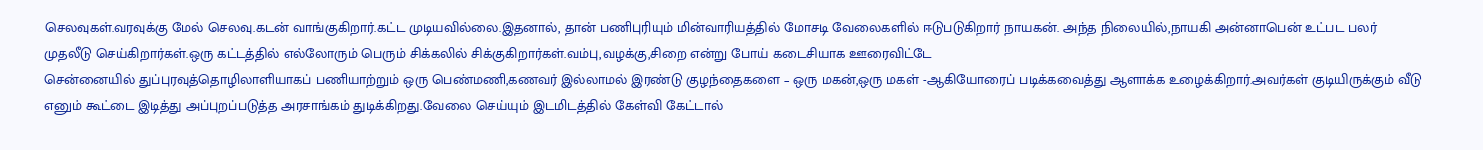செலவுகள்.வரவுக்கு மேல் செலவு.கடன் வாங்குகிறார்.கட்ட முடியவில்லை.இதனால், தான் பணிபுரியும் மின்வாரியத்தில் மோசடி வேலைகளில் ஈடுபடுகிறார் நாயகன். அந்த நிலையில்,நாயகி அன்னாபென் உட்பட பலர் முதலீடு செய்கிறார்கள்.ஒரு கட்டத்தில் எல்லோரும் பெரும் சிக்கலில் சிக்குகிறார்கள்.வம்பு,வழக்கு,சிறை என்று போய் கடைசியாக ஊரைவிட்டே
சென்னையில் துப்புரவுத்தொழிலாளியாகப் பணியாற்றும் ஒரு பெண்மணி,கணவர் இல்லாமல் இரண்டு குழந்தைகளை – ஒரு மகன்,ஒரு மகள் -ஆகியோரைப் படிக்கவைத்து ஆளாக்க உழைக்கிறார்.அவர்கள் குடியிருக்கும் வீடு எனும் கூட்டை இடித்து அப்புறப்படுத்த அரசாங்கம் துடிக்கிறது.வேலை செய்யும் இடமிடத்தில் கேள்வி கேட்டால்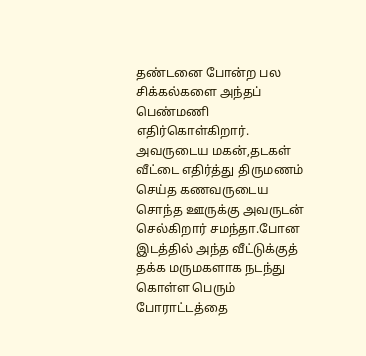தண்டனை போன்ற பல சிக்கல்களை அந்தப் பெண்மணி எதிர்கொள்கிறார். அவருடைய மகன்,தடகள்
வீட்டை எதிர்த்து திருமணம் செய்த கணவருடைய சொந்த ஊருக்கு அவருடன் செல்கிறார் சமந்தா.போன இடத்தில் அந்த வீட்டுக்குத் தக்க மருமகளாக நடந்து கொள்ள பெரும் போராட்டத்தை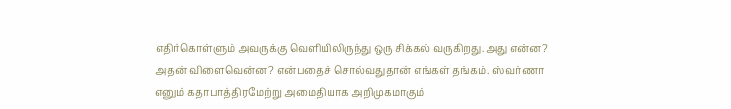எதிர்கொள்ளும் அவருக்கு வெளியிலிருந்து ஒரு சிக்கல் வருகிறது.அது என்ன? அதன் விளைவென்ன? என்பதைச் சொல்வதுதான் எங்கள் தங்கம். ஸ்வர்ணா எனும் கதாபாத்திரமேற்று அமைதியாக அறிமுகமாகும்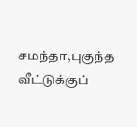சமந்தா,புகுந்த வீட்டுக்குப்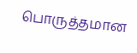பொருத்தமான